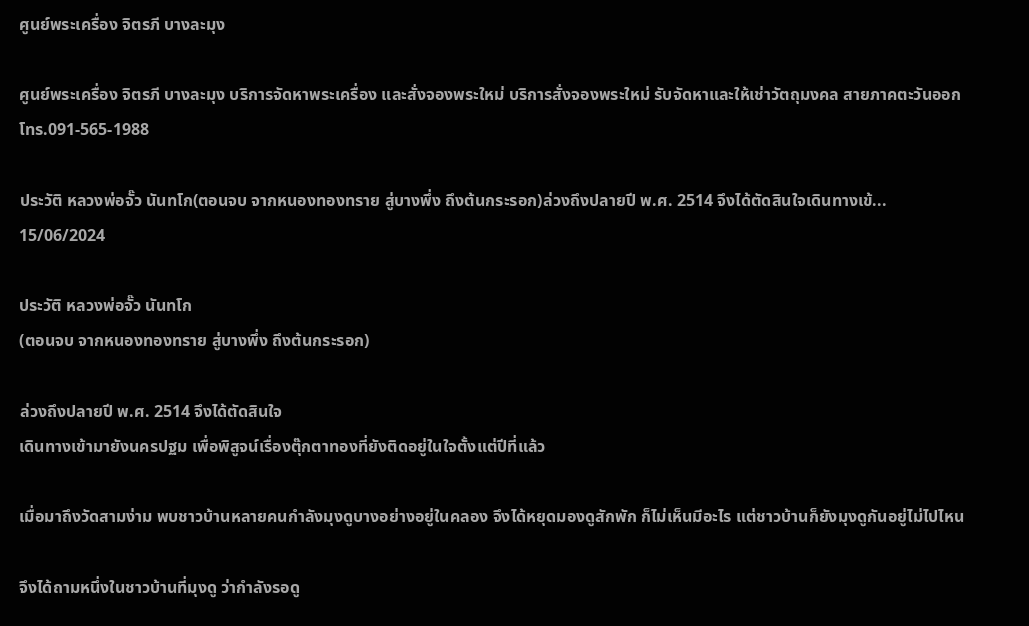ศูนย์พระเครื่อง จิตรภี บางละมุง

ศูนย์พระเครื่อง จิตรภี บางละมุง บริการจัดหาพระเครื่อง และสั่งจองพระใหม่ บริการสั่งจองพระใหม่ รับจัดหาและให้เช่าวัตถุมงคล สายภาคตะวันออก
โทร.091-565-1988

ประวัติ หลวงพ่อจั๊ว นันทโก(ตอนจบ จากหนองทองทราย สู่บางพึ่ง ถึงต้นกระรอก)ล่วงถึงปลายปี พ.ศ. 2514 จึงได้ตัดสินใจเดินทางเข้...
15/06/2024

ประวัติ หลวงพ่อจั๊ว นันทโก
(ตอนจบ จากหนองทองทราย สู่บางพึ่ง ถึงต้นกระรอก)

ล่วงถึงปลายปี พ.ศ. 2514 จึงได้ตัดสินใจ
เดินทางเข้ามายังนครปฐม เพื่อพิสูจน์เรื่องตุ๊กตาทองที่ยังติดอยู่ในใจตั้งแต่ปีที่แล้ว

เมื่อมาถึงวัดสามง่าม พบชาวบ้านหลายคนกำลังมุงดูบางอย่างอยู่ในคลอง จึงได้หยุดมองดูสักพัก ก็ไม่เห็นมีอะไร แต่ชาวบ้านก็ยังมุงดูกันอยู่ไม่ไปไหน

จึงได้ถามหนึ่งในชาวบ้านที่มุงดู ว่ากำลังรอดู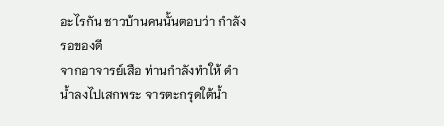อะไรกัน ชาวบ้านคนนั้นตอบว่า กำลังรอของดี
จากอาจารย์เสือ ท่านกำลังทำให้ ดำน้ำลงไปเสกพระ จารตะกรุดใต้น้ำ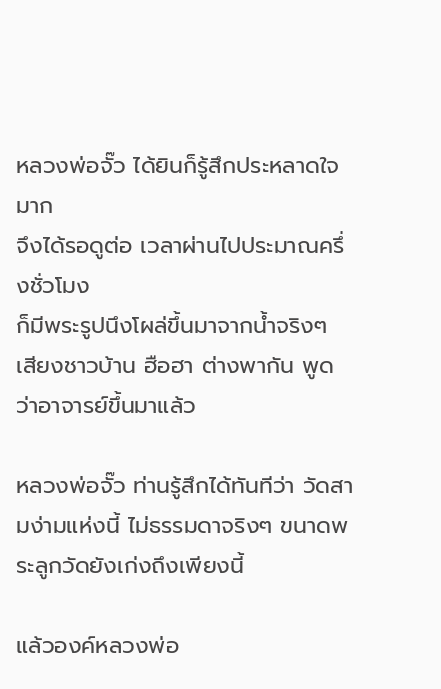หลวงพ่อจั๊ว ได้ยินก็รู้สึกประหลาดใจมาก
จึงได้รอดูต่อ เวลาผ่านไปประมาณครึ่งชั่วโมง
ก็มีพระรูปนึงโผล่ขึ้นมาจากน้ำจริงๆ เสียงชาวบ้าน ฮือฮา ต่างพากัน พูดว่าอาจารย์ขึ้นมาแล้ว

หลวงพ่อจั๊ว ท่านรู้สึกได้ทันทีว่า วัดสามง่ามแห่งนี้ ไม่ธรรมดาจริงๆ ขนาดพระลูกวัดยังเก่งถึงเพียงนี้

แล้วองค์หลวงพ่อ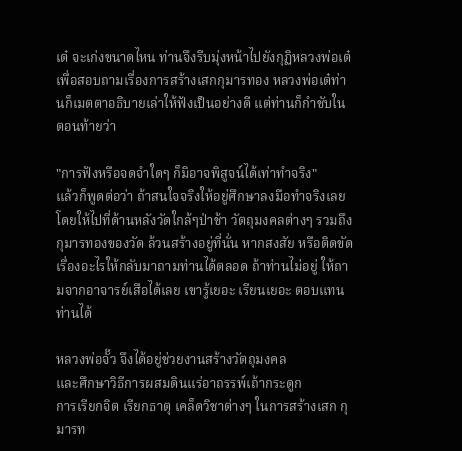เต๋ จะเก่งขนาดไหน ท่านจึงรีบมุ่งหน้าไปยังกุฏิหลวงพ่อเต๋ เพื่อสอบถามเรื่องการสร้างเสกกุมารทอง หลวงพ่อเต๋ท่านก็เมตตาอธิบายเล่าให้ฟังเป็นอย่างดี แต่ท่านก็กำชับในตอนท้ายว่า

"การฟังหรือจดจำใดๆ ก็มิอาจพิสูจน์ได้เท่าทำจริง"
แล้วก็พูดต่อว่า ถ้าสนใจจริงให้อยู่ศึกษาลงมือทำจริงเลย โดยให้ไปที่ด้านหลังวัดใกล้ๆป่าช้า วัตถุมงคลต่างๆ รวมถึงกุมารทองของวัด ล้วนสร้างอยู่ที่นั่น หากสงสัย หรือติดขัดเรื่องอะไรให้กลับมาถามท่านได้ตลอด ถ้าท่านไม่อยู่ ให้ถามจากอาจารย์เสือได้เลย เขารู้เยอะ เรียนเยอะ ตอบแทนท่านได้

หลวงพ่อจั๊ว จึงได้อยู่ช่วยงานสร้างวัตถุมงคล
และศึกษาวิธีการผสมดินแร่อาถรรพ์เถ้ากระดูก
การเรียกจิต เรียกธาตุ เคล็ดวิชาต่างๆ ในการสร้างเสก กุมารท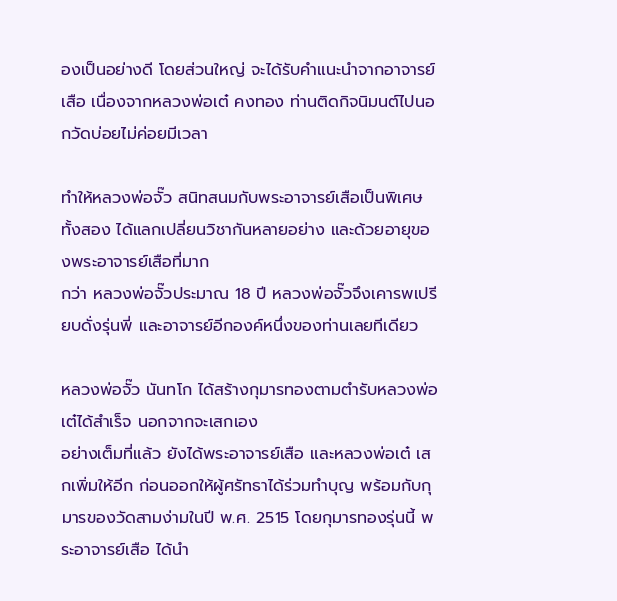องเป็นอย่างดี โดยส่วนใหญ่ จะได้รับคำแนะนำจากอาจารย์เสือ เนื่องจากหลวงพ่อเต๋ คงทอง ท่านติดกิจนิมนต์ไปนอกวัดบ่อยไม่ค่อยมีเวลา

ทำให้หลวงพ่อจั๊ว สนิทสนมกับพระอาจารย์เสือเป็นพิเศษ ทั้งสอง ได้แลกเปลี่ยนวิชากันหลายอย่าง และด้วยอายุของพระอาจารย์เสือที่มาก
กว่า หลวงพ่อจั๊วประมาณ 18 ปี หลวงพ่อจั๊วจึงเคารพเปรียบดั่งรุ่นพี่ และอาจารย์อีกองค์หนึ่งของท่านเลยทีเดียว

หลวงพ่อจั๊ว นันทโก ได้สร้างกุมารทองตามตำรับหลวงพ่อเต๋ได้สำเร็จ นอกจากจะเสกเอง
อย่างเต็มที่แล้ว ยังได้พระอาจารย์เสือ และหลวงพ่อเต๋ เสกเพิ่มให้อีก ก่อนออกให้ผู้ศรัทธาได้ร่วมทำบุญ พร้อมกับกุมารของวัดสามง่ามในปี พ.ศ. 2515 โดยกุมารทองรุ่นนี้ พระอาจารย์เสือ ได้นำ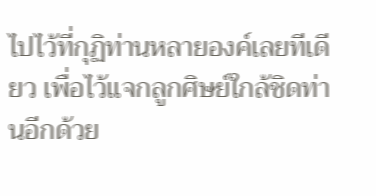ไปไว้ที่กุฏิท่านหลายองค์เลยทีเดียว เพื่อไว้แจกลูกศิษย์ใกล้ชิดท่านอีกด้วย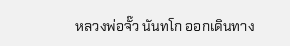หลวงพ่อจั๊ว นันทโก ออกเดินทาง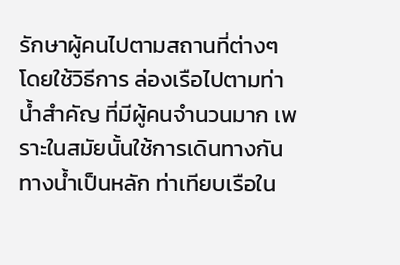รักษาผู้คนไปตามสถานที่ต่างๆ
โดยใช้วิธีการ ล่องเรือไปตามท่าน้ำสำคัญ ที่มีผู้คนจำนวนมาก เพราะในสมัยนั้นใช้การเดินทางกัน ทางน้ำเป็นหลัก ท่าเทียบเรือใน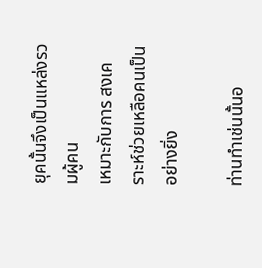ยุคนั้นจึงเป็นแหล่งรวมผู้คน
เหมาะกับการ สงเคราะห์ช่วยเหลือคนเป็นอย่างยิ่ง

ท่านทำเช่นนั้นอ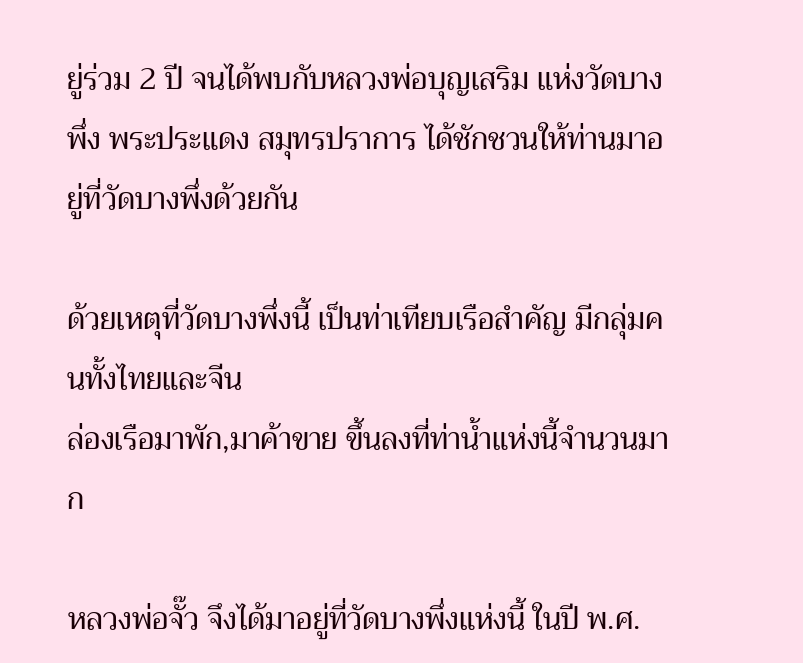ยู่ร่วม 2 ปี จนได้พบกับหลวงพ่อบุญเสริม แห่งวัดบางพึ่ง พระประแดง สมุทรปราการ ได้ชักชวนให้ท่านมาอยู่ที่วัดบางพึ่งด้วยกัน

ด้วยเหตุที่วัดบางพึ่งนี้ เป็นท่าเทียบเรือสำคัญ มีกลุ่มคนทั้งไทยและจีน
ล่องเรือมาพัก,มาค้าขาย ขึ้นลงที่ท่าน้ำแห่งนี้จำนวนมาก

หลวงพ่อจั๊ว จึงได้มาอยู่ที่วัดบางพึ่งแห่งนี้ ในปี พ.ศ.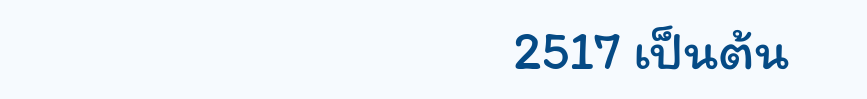2517 เป็นต้น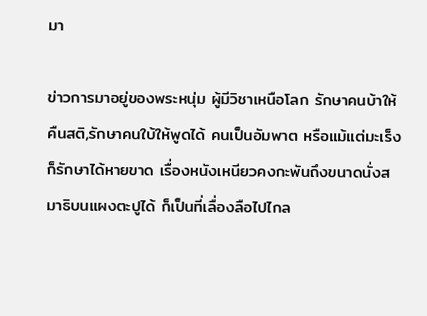มา

ข่าวการมาอยู่ของพระหนุ่ม ผู้มีวิชาเหนือโลก รักษาคนบ้าให้คืนสติ,รักษาคนใบ้ให้พูดได้ คนเป็นอัมพาต หรือแม้แต่มะเร็ง ก็รักษาได้หายขาด เรื่องหนังเหนียวคงกะพันถึงขนาดนั่งสมาธิบนแผงตะปูได้ ก็เป็นที่เลื่องลือไปไกล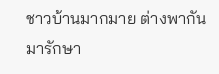ชาวบ้านมากมาย ต่างพากันมารักษา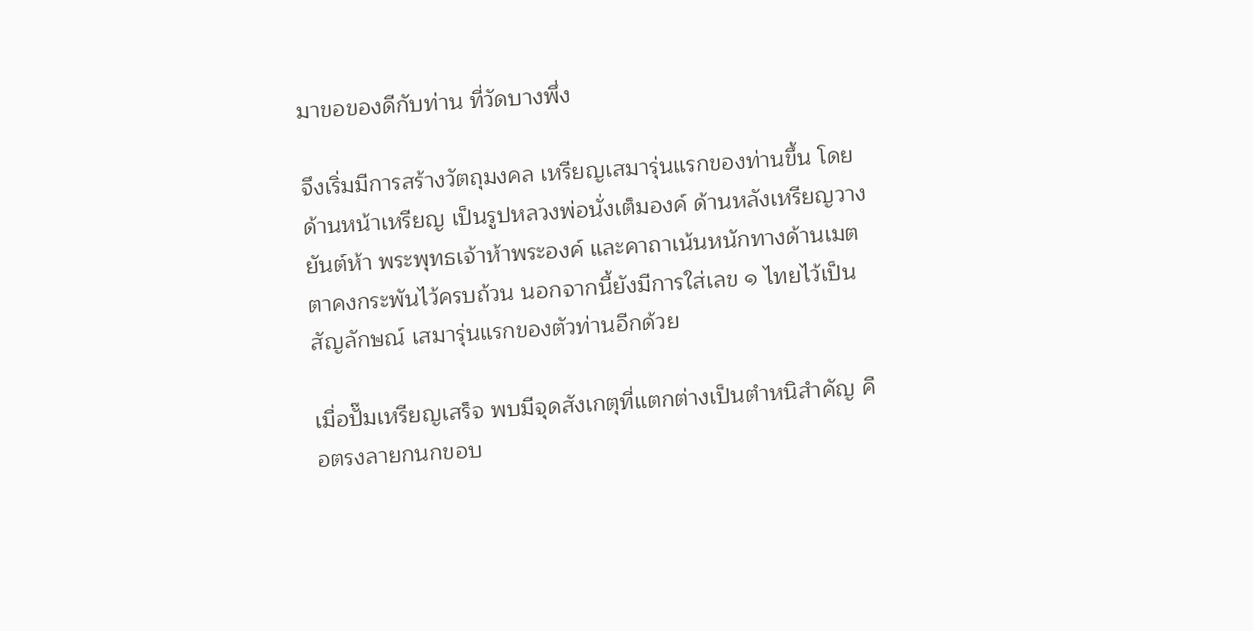มาขอของดีกับท่าน ที่วัดบางพึ่ง

จึงเริ่มมีการสร้างวัตถุมงคล เหรียญเสมารุ่นแรกของท่านขึ้น โดยด้านหน้าเหรียญ เป็นรูปหลวงพ่อนั่งเต็มองค์ ด้านหลังเหรียญวางยันต์ห้า พระพุทธเจ้าห้าพระองค์ และคาถาเน้นหนักทางด้านเมตตาคงกระพันไว้ครบถ้วน นอกจากนี้ยังมีการใส่เลข ๑ ไทยไว้เป็นสัญลักษณ์ เสมารุ่นแรกของตัวท่านอีกด้วย

เมื่อปั๊มเหรียญเสร็จ พบมีจุดสังเกตุที่แตกต่างเป็นตำหนิสำคัญ คือตรงลายกนกขอบ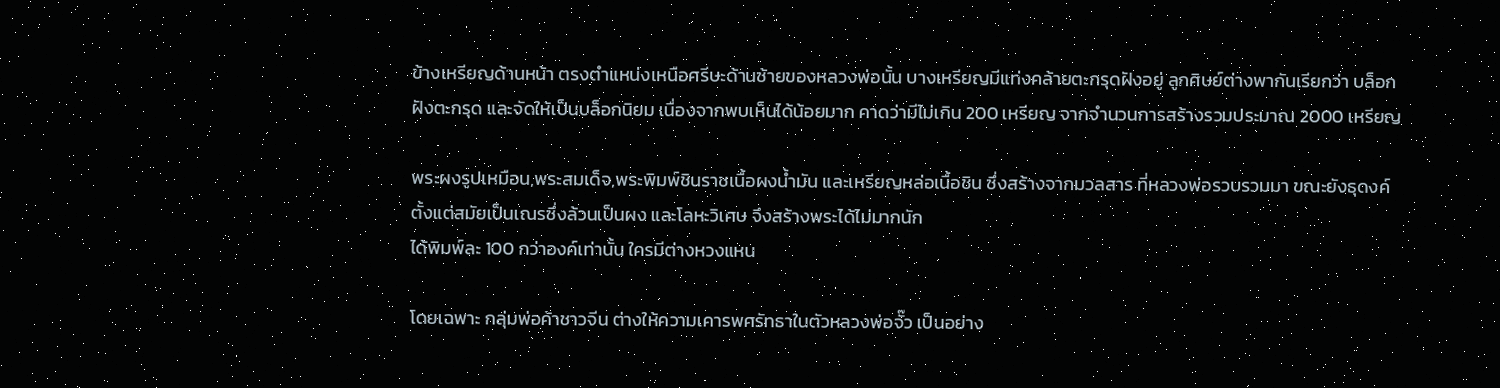ข้างเหรียญด้านหน้า ตรงตำแหน่งเหนือศรีษะด้านซ้ายของหลวงพ่อนั้น บางเหรียญมีแท่งคล้ายตะกรุดฝังอยู่ ลูกศิษย์ต่างพากันเรียกว่า บล็อกฝังตะกรุด และจัดให้เป็นบล็อกนิยม เนื่องจากพบเห็นได้น้อยมาก คาดว่ามีไม่เกิน 200 เหรียญ จากจำนวนการสร้างรวมประมาณ 2000 เหรียญ

พระผงรูปเหมือน,พระสมเด็จ,พระพิมพ์ชินราชเนื้อผงน้ำมัน และเหรียญหล่อเนื้อชิน ซึ่งสร้างจากมวลสาร ที่หลวงพ่อรวบรวมมา ขณะยังธุดงค์ ตั้งแต่สมัยเป็นเณรซึ่งล้วนเป็นผง และโลหะวิเศษ จึงสร้างพระได้ไม่มากนัก
ได้พิมพ์ละ 100 กว่าองค์เท่านั้น ใครมีต่างหวงแหน

โดยเฉพาะ กลุ่มพ่อค้าชาวจีน ต่างให้ความเคารพศรัทธาในตัวหลวงพ่อจั๊ว เป็นอย่าง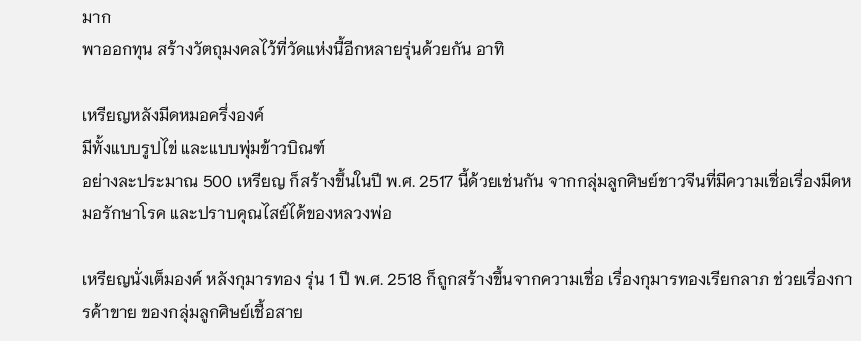มาก
พาออกทุน สร้างวัตถุมงคลไว้ที่วัดแห่งนี้อีกหลายรุ่นด้วยกัน อาทิ

เหรียญหลังมีดหมอครึ่งองค์
มีทั้งแบบรูปไข่ และแบบพุ่มข้าวบิณฑ์
อย่างละประมาณ 500 เหรียญ ก็สร้างขึ้นในปี พ.ศ. 2517 นี้ด้วยเช่นกัน จากกลุ่มลูกศิษย์ชาวจีนที่มีความเชื่อเรื่องมีดหมอรักษาโรค และปราบคุณไสย์ได้ของหลวงพ่อ

เหรียญนั่งเต็มองค์ หลังกุมารทอง รุ่น 1 ปี พ.ศ. 2518 ก็ถูกสร้างขึ้นจากความเชื่อ เรื่องกุมารทองเรียกลาภ ช่วยเรื่องการค้าขาย ของกลุ่มลูกศิษย์เชื้อสาย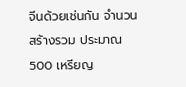จีนด้วยเช่นกัน จำนวนสร้างรวม ประมาณ 500 เหรียญ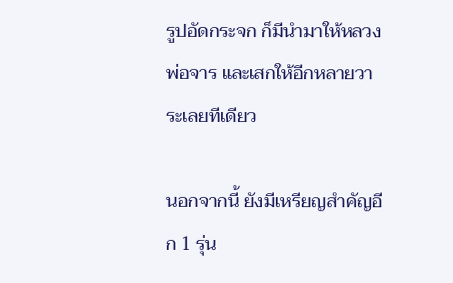รูปอัดกระจก ก็มีนำมาให้หลวงพ่อจาร และเสกให้อีกหลายวาระเลยทีเดียว

นอกจากนี้ ยังมีเหรียญสำคัญอีก 1 รุ่น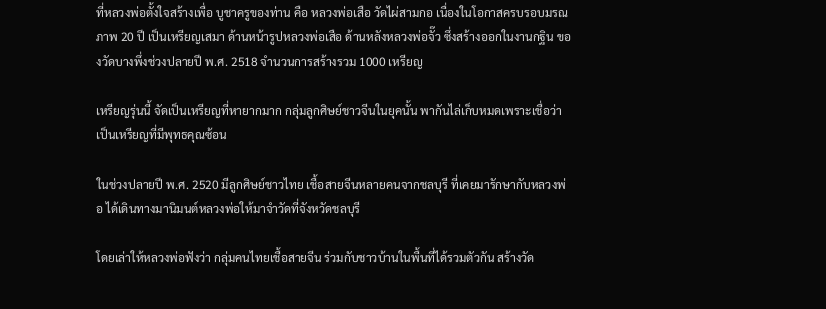ที่หลวงพ่อตั้งใจสร้างเพื่อ บูชาครูของท่าน คือ หลวงพ่อเสือ วัดไผ่สามกอ เนื่องในโอกาสครบรอบมรณภาพ 20 ปี เป็นเหรียญเสมา ด้านหน้ารูปหลวงพ่อเสือ ด้านหลังหลวงพ่อจั๊ว ซึ่งสร้างออกในงานกฐิน ของวัดบางพึ่งช่วงปลายปี พ.ศ. 2518 จำนวนการสร้างรวม 1000 เหรียญ

เหรียญรุ่นนี้ จัดเป็นเหรียญที่หายากมาก กลุ่มลูกศิษย์ชาวจีนในยุคนั้น พากันไล่เก็บหมดเพราะเชื่อว่าเป็นเหรียญที่มีพุทธคุณซ้อน

ในช่วงปลายปี พ.ศ. 2520 มีลูกศิษย์ชาวไทย เชื้อสายจีนหลายคนจากชลบุรี ที่เคยมารักษากับหลวงพ่อ ได้เดินทางมานิมนต์หลวงพ่อให้มาจำวัดที่จังหวัดชลบุรี

โดยเล่าให้หลวงพ่อฟังว่า กลุ่มคนไทยเชื้อสายจีน ร่วมกับชาวบ้านในพื้นที่ได้รวมตัวกัน สร้างวัด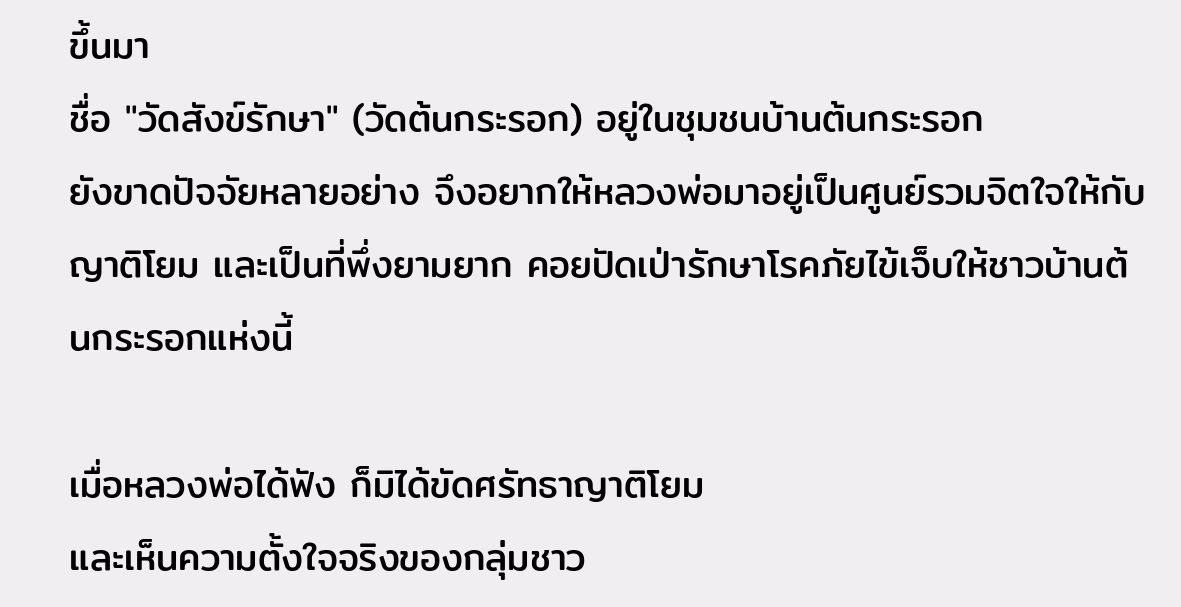ขึ้นมา
ชื่อ "วัดสังข์รักษา" (วัดต้นกระรอก) อยู่ในชุมชนบ้านต้นกระรอก
ยังขาดปัจจัยหลายอย่าง จึงอยากให้หลวงพ่อมาอยู่เป็นศูนย์รวมจิตใจให้กับญาติโยม และเป็นที่พึ่งยามยาก คอยปัดเป่ารักษาโรคภัยไข้เจ็บให้ชาวบ้านต้นกระรอกแห่งนี้

เมื่อหลวงพ่อได้ฟัง ก็มิได้ขัดศรัทธาญาติโยม
และเห็นความตั้งใจจริงของกลุ่มชาว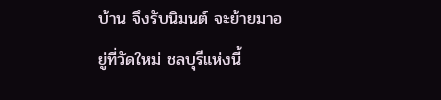บ้าน จึงรับนิมนต์ จะย้ายมาอยู่ที่วัดใหม่ ชลบุรีแห่งนี้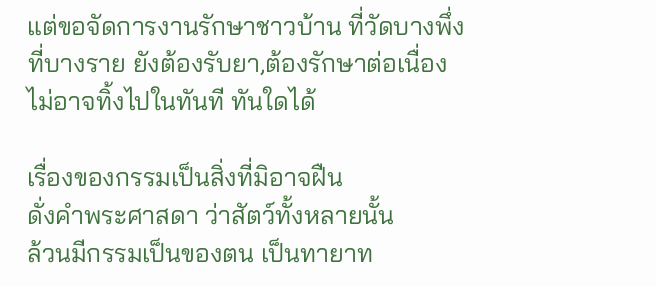แต่ขอจัดการงานรักษาชาวบ้าน ที่วัดบางพึ่ง
ที่บางราย ยังต้องรับยา,ต้องรักษาต่อเนื่อง
ไม่อาจทิ้งไปในทันที ทันใดได้

เรื่องของกรรมเป็นสิ่งที่มิอาจฝืน
ดั่งคำพระศาสดา ว่าสัตว์ทั้งหลายนั้น
ล้วนมีกรรมเป็นของตน เป็นทายาท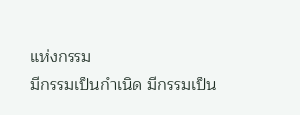แห่งกรรม
มีกรรมเป็นกำเนิด มีกรรมเป็น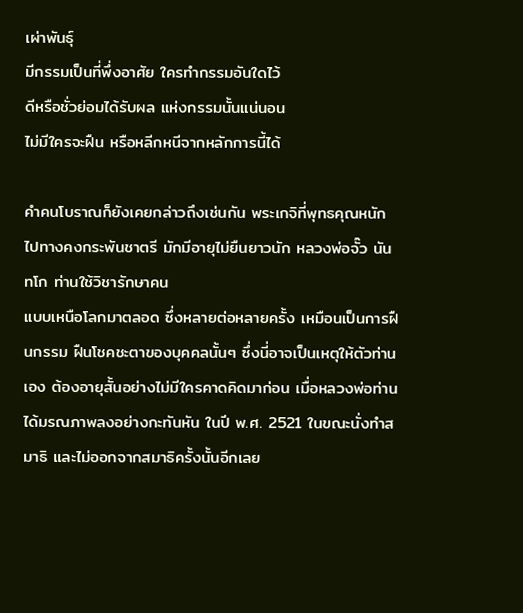เผ่าพันธุ์
มีกรรมเป็นที่พึ่งอาศัย ใครทำกรรมอันใดไว้
ดีหรือชั่วย่อมได้รับผล แห่งกรรมนั้นแน่นอน
ไม่มีใครจะฝืน หรือหลีกหนีจากหลักการนี้ได้

คำคนโบราณก็ยังเคยกล่าวถึงเช่นกัน พระเกจิที่พุทธคุณหนักไปทางคงกระพันชาตรี มักมีอายุไม่ยืนยาวนัก หลวงพ่อจั๊ว นันทโก ท่านใช้วิชารักษาคน
แบบเหนือโลกมาตลอด ซึ่งหลายต่อหลายครั้ง เหมือนเป็นการฝืนกรรม ฝืนโชคชะตาของบุคคลนั้นๆ ซึ่งนี่อาจเป็นเหตุให้ตัวท่านเอง ต้องอายุสั้นอย่างไม่มีใครคาดคิดมาก่อน เมื่อหลวงพ่อท่านได้มรณภาพลงอย่างกะทันหัน ในปี พ.ศ. 2521 ในขณะนั่งทำสมาธิ และไม่ออกจากสมาธิครั้งนั้นอีกเลย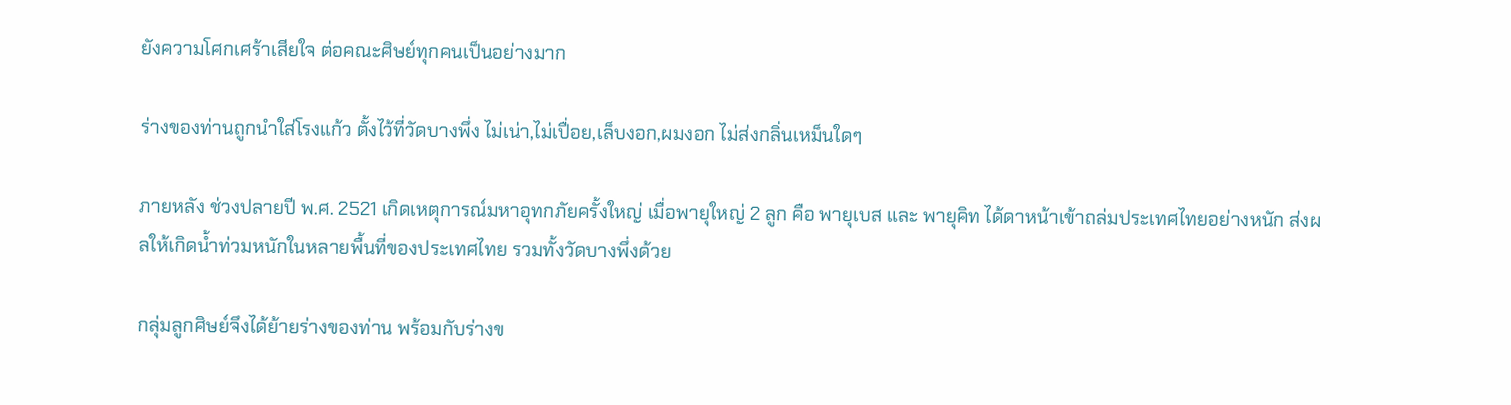ยังความโศกเศร้าเสียใจ ต่อคณะศิษย์ทุกคนเป็นอย่างมาก

ร่างของท่านถูกนำใส่โรงแก้ว ตั้งไว้ที่วัดบางพึ่ง ไม่เน่า,ไม่เปื่อย,เล็บงอก,ผมงอก ไม่ส่งกลิ่นเหม็นใดๆ

ภายหลัง ช่วงปลายปี พ.ศ. 2521 เกิดเหตุการณ์มหาอุทกภัยครั้งใหญ่ เมื่อพายุใหญ่ 2 ลูก คือ พายุเบส และ พายุคิท ได้ดาหน้าเข้าถล่มประเทศไทยอย่างหนัก ส่งผลให้เกิดน้ำท่วมหนักในหลายพื้นที่ของประเทศไทย รวมทั้งวัดบางพึ่งด้วย

กลุ่มลูกศิษย์จึงได้ย้ายร่างของท่าน พร้อมกับร่างข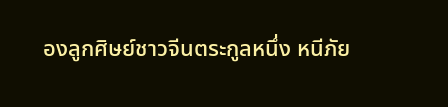องลูกศิษย์ชาวจีนตระกูลหนึ่ง หนีภัย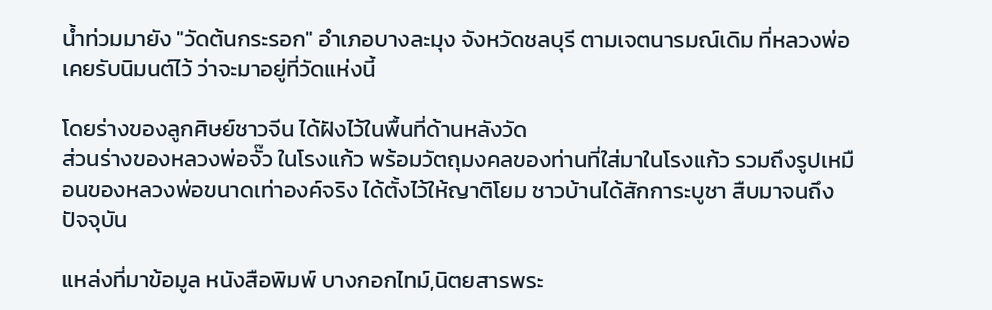น้ำท่วมมายัง "วัดต้นกระรอก" อำเภอบางละมุง จังหวัดชลบุรี ตามเจตนารมณ์เดิม ที่หลวงพ่อเคยรับนิมนต์ไว้ ว่าจะมาอยู่ที่วัดแห่งนี้

โดยร่างของลูกศิษย์ชาวจีน ได้ฝังไว้ในพื้นที่ด้านหลังวัด
ส่วนร่างของหลวงพ่อจั๊ว ในโรงแก้ว พร้อมวัตถุมงคลของท่านที่ใส่มาในโรงแก้ว รวมถึงรูปเหมือนของหลวงพ่อขนาดเท่าองค์จริง ได้ตั้งไว้ให้ญาติโยม ชาวบ้านได้สักการะบูชา สืบมาจนถึงปัจจุบัน

แหล่งที่มาข้อมูล หนังสือพิมพ์ บางกอกไทม์,นิตยสารพระ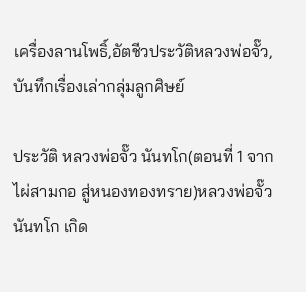เครื่องลานโพธิ์,อัตชีวประวัติหลวงพ่อจั๊ว,บันทึกเรื่องเล่ากลุ่มลูกศิษย์

ประวัติ หลวงพ่อจั๊ว นันทโก(ตอนที่ 1 จากไผ่สามกอ สู่หนองทองทราย)หลวงพ่อจั๊ว นันทโก เกิด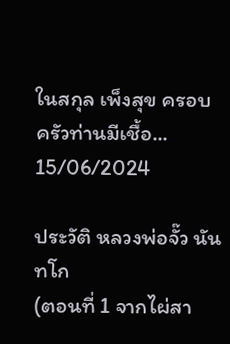ในสกุล เพ็งสุข ครอบครัวท่านมีเชื้อ...
15/06/2024

ประวัติ หลวงพ่อจั๊ว นันทโก
(ตอนที่ 1 จากไผ่สา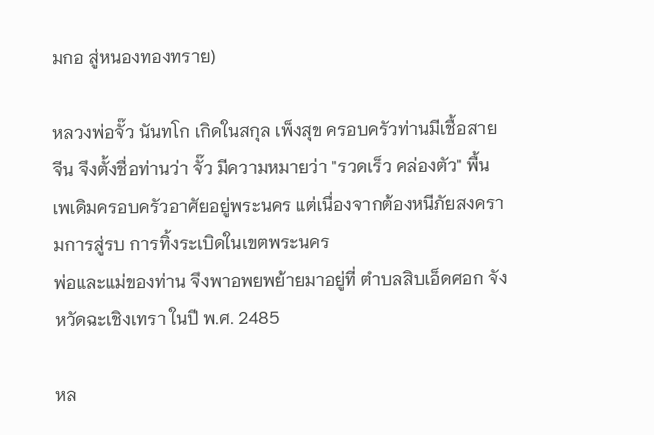มกอ สู่หนองทองทราย)

หลวงพ่อจั๊ว นันทโก เกิดในสกุล เพ็งสุข ครอบครัวท่านมีเชื้อสายจีน จึงตั้งชื่อท่านว่า จั๊ว มีความหมายว่า "รวดเร็ว คล่องตัว" พื้นเพเดิมครอบครัวอาศัยอยู่พระนคร แต่เนื่องจากต้องหนีภัยสงครามการสู่รบ การทิ้งระเบิดในเขตพระนคร
พ่อและแม่ของท่าน จึงพาอพยพย้ายมาอยู่ที่ ตำบลสิบเอ็ดศอก จังหวัดฉะเชิงเทรา ในปี พ.ศ. 2485

หล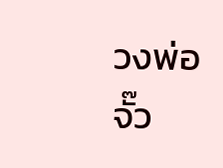วงพ่อจั๊ว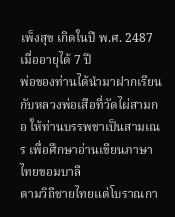เพ็งสุข เกิดในปี พ.ศ. 2487 เมื่ออายุได้ 7 ปี
พ่อของท่านได้นำมาฝากเรียน กับหลวงพ่อเสือที่วัดไผ่สามกอ ให้ท่านบรรพชาเป็นสามเณร เพื่อศึกษาอ่านเขียนภาษาไทยขอมบาลี
ตามวิถีชายไทยแต่โบราณกา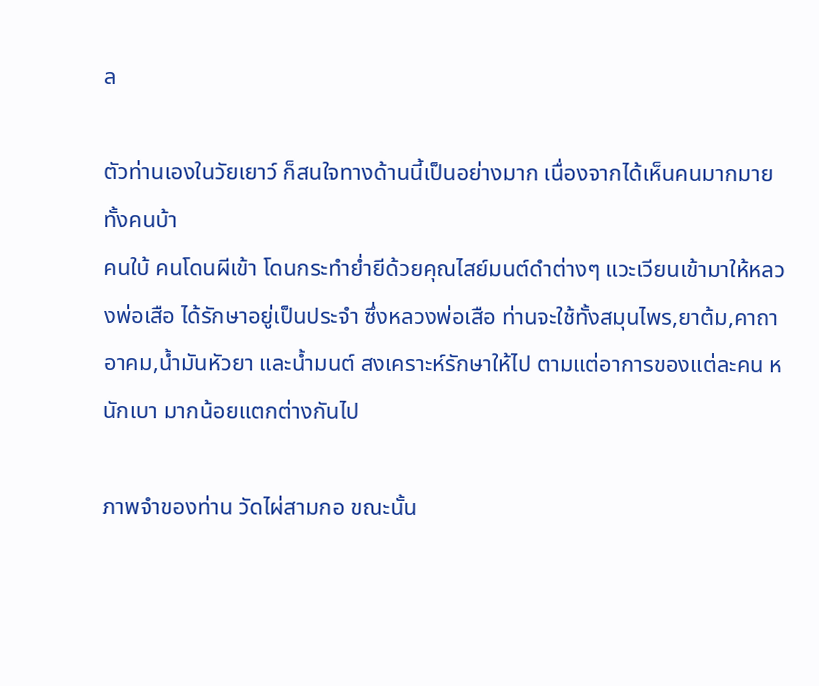ล

ตัวท่านเองในวัยเยาว์ ก็สนใจทางด้านนี้เป็นอย่างมาก เนื่องจากได้เห็นคนมากมายทั้งคนบ้า
คนใบ้ คนโดนผีเข้า โดนกระทำย่ำยีด้วยคุณไสย์มนต์ดำต่างๆ แวะเวียนเข้ามาให้หลวงพ่อเสือ ได้รักษาอยู่เป็นประจำ ซึ่งหลวงพ่อเสือ ท่านจะใช้ทั้งสมุนไพร,ยาต้ม,คาถาอาคม,น้ำมันหัวยา และน้ำมนต์ สงเคราะห์รักษาให้ไป ตามแต่อาการของแต่ละคน หนักเบา มากน้อยแตกต่างกันไป

ภาพจำของท่าน วัดไผ่สามกอ ขณะนั้น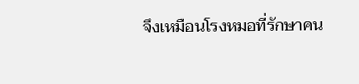จึงเหมือนโรงหมอที่รักษาคน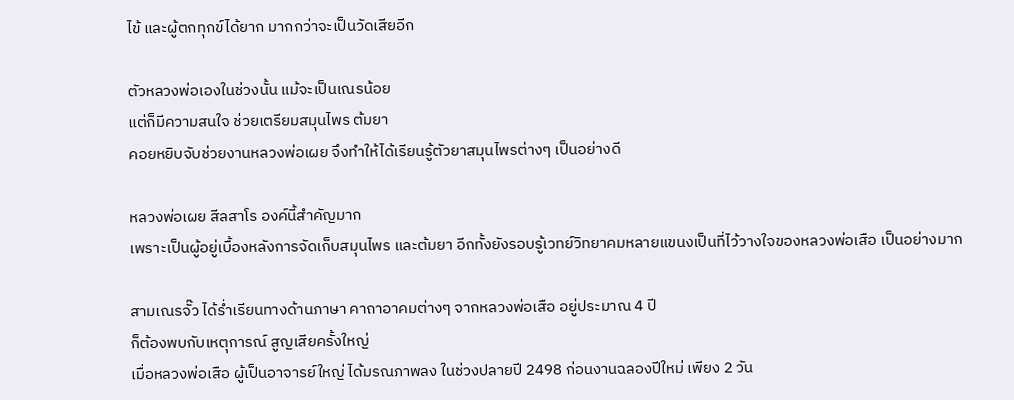ไข้ และผู้ตกทุกข์ได้ยาก มากกว่าจะเป็นวัดเสียอีก

ตัวหลวงพ่อเองในช่วงนั้น แม้จะเป็นเณรน้อย
แต่ก็มีความสนใจ ช่วยเตรียมสมุนไพร ต้มยา
คอยหยิบจับช่วยงานหลวงพ่อเผย จึงทำให้ได้เรียนรู้ตัวยาสมุนไพรต่างๆ เป็นอย่างดี

หลวงพ่อเผย สีลสาโร องค์นี้สำคัญมาก
เพราะเป็นผู้อยู่เบื้องหลังการจัดเก็บสมุนไพร และต้มยา อีกทั้งยังรอบรู้เวทย์วิทยาคมหลายแขนงเป็นที่ไว้วางใจของหลวงพ่อเสือ เป็นอย่างมาก

สามเณรจั๊ว ได้ร่ำเรียนทางด้านภาษา คาถาอาคมต่างๆ จากหลวงพ่อเสือ อยู่ประมาณ 4 ปี
ก็ต้องพบกับเหตุการณ์ สูญเสียครั้งใหญ่
เมื่อหลวงพ่อเสือ ผู้เป็นอาจารย์ใหญ่ ได้มรณภาพลง ในช่วงปลายปี 2498 ก่อนงานฉลองปีใหม่ เพียง 2 วัน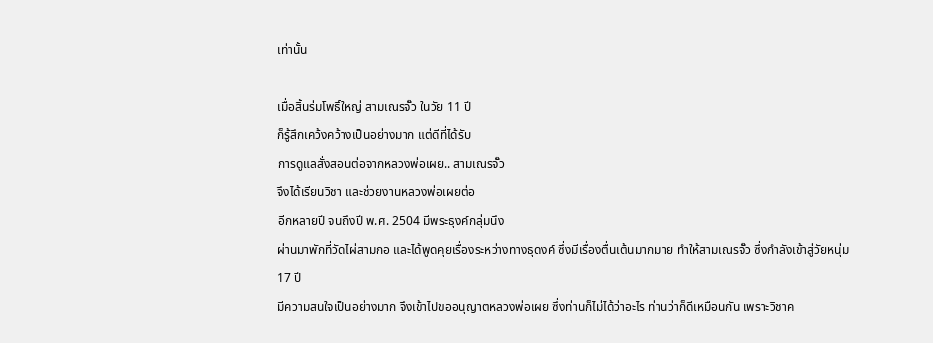เท่านั้น

เมื่อสิ้นร่มโพธิ์ใหญ่ สามเณรจั๊ว ในวัย 11 ปี
ก็รู้สึกเคว้งคว้างเป็นอย่างมาก แต่ดีที่ได้รับ
การดูแลสั่งสอนต่อจากหลวงพ่อเผย.. สามเณรจั๊ว
จึงได้เรียนวิชา และช่วยงานหลวงพ่อเผยต่อ
อีกหลายปี จนถึงปี พ.ศ. 2504 มีพระธุงค์กลุ่มนึง
ผ่านมาพักที่วัดไผ่สามกอ และได้พูดคุยเรื่องระหว่างทางธุดงค์ ซึ่งมีเรื่องตื่นเต้นมากมาย ทำให้สามเณรจั๊ว ซึ่งกำลังเข้าสู่วัยหนุ่ม 17 ปี
มีความสนใจเป็นอย่างมาก จึงเข้าไปขออนุญาตหลวงพ่อเผย ซึ่งท่านก็ไม่ได้ว่าอะไร ท่านว่าก็ดีเหมือนกัน เพราะวิชาค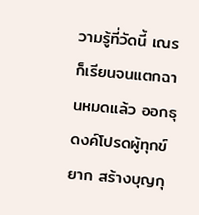วามรู้ที่วัดนี้ เณรก็เรียนจนแตกฉานหมดแล้ว ออกธุดงค์โปรดผู้ทุกข์ยาก สร้างบุญกุ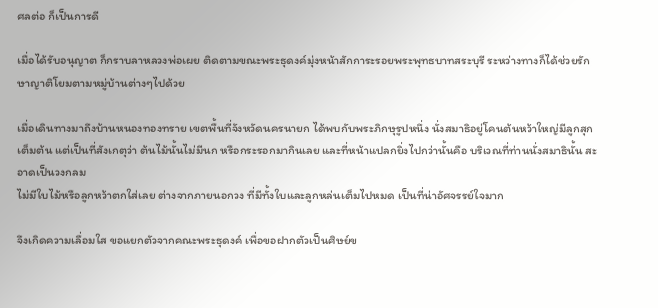ศลต่อ ก็เป็นการดี

เมื่อได้รับอนุญาต ก็กราบลาหลวงพ่อเผย ติดตามขณะพระธุดงค์มุ่งหน้าสักการะรอยพระพุทธบาทสระบุรี ระหว่างทางก็ได้ช่วยรักษาญาติโยมตามหมู่บ้านต่างๆไปด้วย

เมื่อเดินทางมาถึงบ้านหนองทองทราย เขตพื้นที่จังหวัดนครนายก ได้พบกับพระภิกษุรูปหนึ่ง นั่งสมาธิอยู่โคนต้นหว้าใหญ่มีลูกสุกเต็มต้น แต่เป็นที่สังเกตุว่า ต้นไม้นั้นไม่มีนก หรือกระรอกมากินเลย และที่หน้าแปลกยิ่งไปกว่านั้นคือ บริเวณที่ท่านนั่งสมาธินั้น สะอาดเป็นวงกลม
ไม่มีใบไม้หรือลูกหว้าตกใส่เลย ต่างจากภายนอกวง ที่มีทั้งใบและลูกหล่นเต็มไปหมด เป็นที่น่าอัศจรรย์ใจมาก

จึงเกิดความเลื่อมใส ขอแยกตัวจากคณะพระธุดงค์ เพื่อขอฝากตัวเป็นศิษย์ข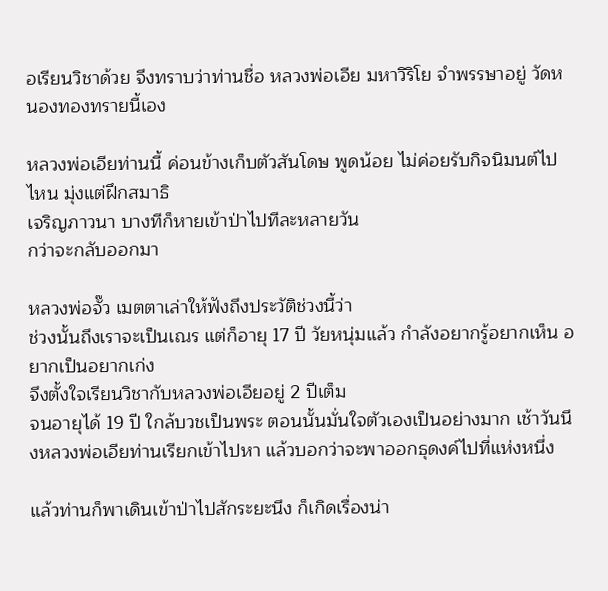อเรียนวิชาด้วย จึงทราบว่าท่านชื่อ หลวงพ่อเอีย มหาวิริโย จำพรรษาอยู่ วัดหนองทองทรายนี้เอง

หลวงพ่อเอียท่านนี้ ค่อนข้างเก็บตัวสันโดษ พูดน้อย ไม่ค่อยรับกิจนิมนต์ไปไหน มุ่งแต่ฝึกสมาธิ
เจริญภาวนา บางทีก็หายเข้าป่าไปทีละหลายวัน
กว่าจะกลับออกมา

หลวงพ่อจั๊ว เมตตาเล่าให้ฟังถึงประวัติช่วงนี้ว่า
ช่วงนั้นถึงเราจะเป็นเณร แต่ก็อายุ 17 ปี วัยหนุ่มแล้ว กำลังอยากรู้อยากเห็น อยากเป็นอยากเก่ง
จึงตั้งใจเรียนวิชากับหลวงพ่อเอียอยู่ 2 ปีเต็ม
จนอายุได้ 19 ปี ใกล้บวชเป็นพระ ตอนนั้นมั่นใจตัวเองเป็นอย่างมาก เช้าวันนึงหลวงพ่อเอียท่านเรียกเข้าไปหา แล้วบอกว่าจะพาออกธุดงค์ไปที่แห่งหนึ่ง

แล้วท่านก็พาเดินเข้าป่าไปสักระยะนึง ก็เกิดเรื่องน่า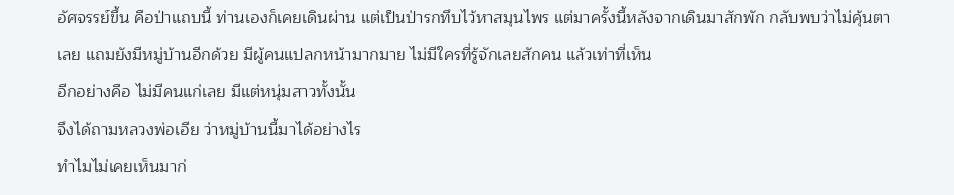อัศจรรย์ขึ้น คือป่าแถบนี้ ท่านเองก็เคยเดินผ่าน แต่เป็นป่ารกทึบไว้หาสมุนไพร แต่มาครั้งนี้หลังจากเดินมาสักพัก กลับพบว่าไม่คุ้นตาเลย แถมยังมีหมู่บ้านอีกด้วย มีผู้คนแปลกหน้ามากมาย ไม่มีใครที่รู้จักเลยสักคน แล้วเท่าที่เห็น
อีกอย่างคือ ไม่มีคนแก่เลย มีแต่หนุ่มสาวทั้งนั้น
จึงได้ถามหลวงพ่อเอีย ว่าหมู่บ้านนี้มาได้อย่างไร
ทำไมไม่เคยเห็นมาก่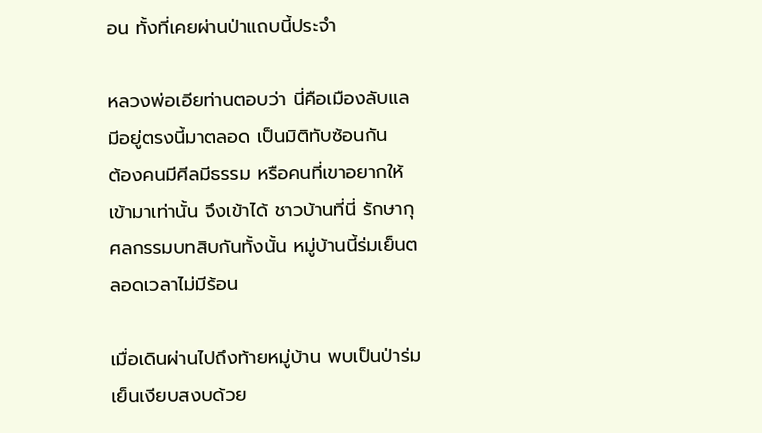อน ทั้งที่เคยผ่านป่าแถบนี้ประจำ

หลวงพ่อเอียท่านตอบว่า นี่คือเมืองลับแล
มีอยู่ตรงนี้มาตลอด เป็นมิติทับซ้อนกัน
ต้องคนมีศีลมีธรรม หรือคนที่เขาอยากให้เข้ามาเท่านั้น จึงเข้าได้ ชาวบ้านที่นี่ รักษากุศลกรรมบทสิบกันทั้งนั้น หมู่บ้านนี้ร่มเย็นตลอดเวลาไม่มีร้อน

เมื่อเดินผ่านไปถึงท้ายหมู่บ้าน พบเป็นป่าร่มเย็นเงียบสงบด้วย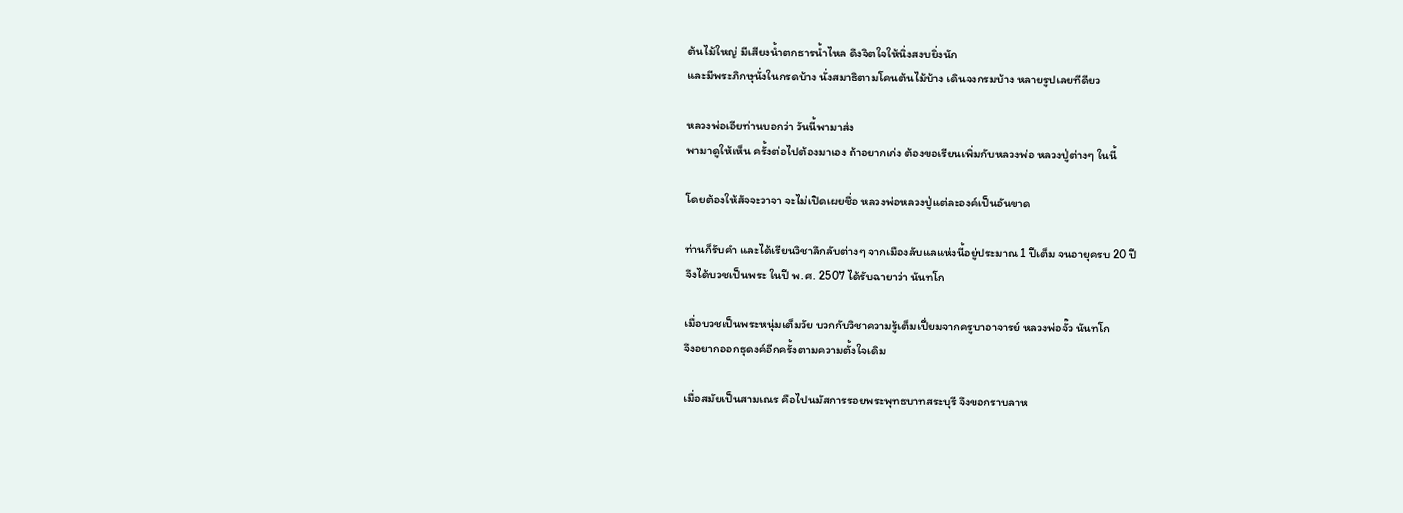ต้นไม้ใหญ่ มีเสียงน้ำตกธารน้ำไหล ดึงจิตใจให้นิ่งสงบยิ่งนัก
และมีพระภิกษุนั่งในกรดบ้าง นั่งสมาธิตามโคนต้นไม้บ้าง เดินจงกรมบ้าง หลายรูปเลยทีดียว

หลวงพ่อเอียท่านบอกว่า วันนี้พามาส่ง
พามาดูให้เห็น ครั้งต่อไปต้องมาเอง ถ้าอยากเก่ง ต้องขอเรียนเพิ่มกับหลวงพ่อ หลวงปู่ต่างๆ ในนี้

โดยต้องให้สัจจะวาจา จะไม่เปิดเผยชื่อ หลวงพ่อหลวงปู่แต่ละองค์เป็นอันขาด

ท่านก็รับคำ และได้เรียนวิชาลึกลับต่างๆ จากเมืองลับแลแห่งนี้อยู่ประมาณ 1 ปีเต็ม จนอายุครบ 20 ปี
จึงได้บวชเป็นพระ ในปี พ.ศ. 2507 ได้รับฉายาว่า นันทโก

เมื่อบวชเป็นพระหนุ่มเต็มวัย บวกกับวิชาความรู้เต็มเปี่ยมจากครูบาอาจารย์ หลวงพ่อจั๊ว นันทโก
จึงอยากออกธุดงค์อีกครั้งตามความตั้งใจเดิม

เมื่อสมัยเป็นสามเณร คือไปนมัสการรอยพระพุทธบาทสระบุรี จึงขอกราบลาห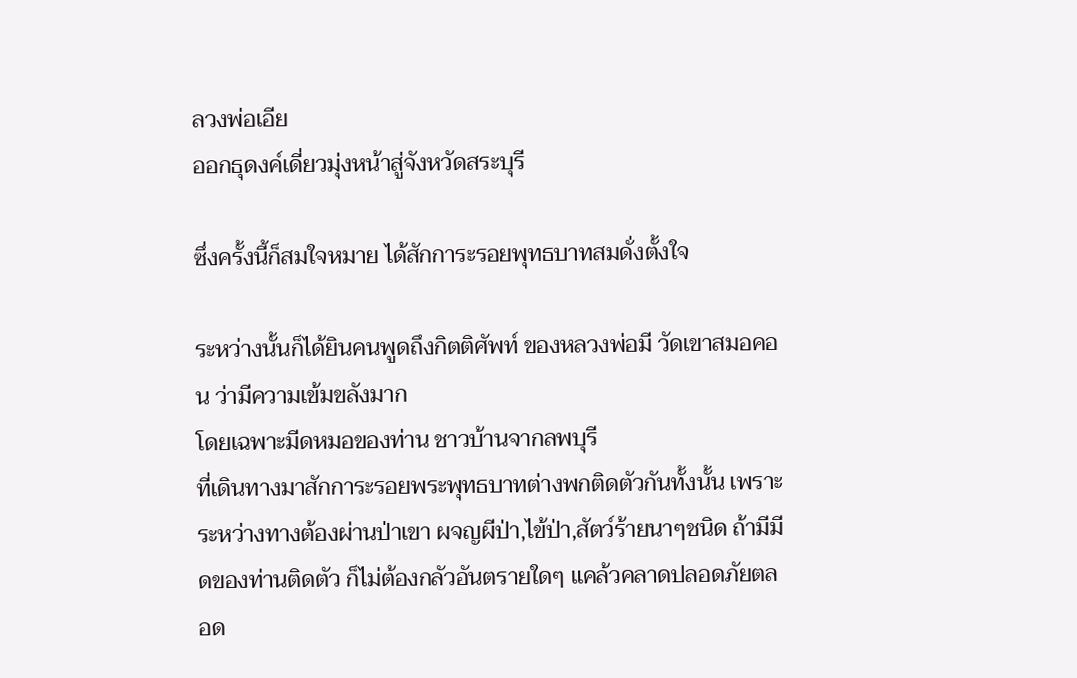ลวงพ่อเอีย
ออกธุดงค์เดี่ยวมุ่งหน้าสู่จังหวัดสระบุรี

ซึ่งครั้งนี้ก็สมใจหมาย ได้สักการะรอยพุทธบาทสมดั่งตั้งใจ

ระหว่างนั้นก็ได้ยินคนพูดถึงกิตติศัพท์ ของหลวงพ่อมี วัดเขาสมอคอน ว่ามีความเข้มขลังมาก
โดยเฉพาะมีดหมอของท่าน ชาวบ้านจากลพบุรี
ที่เดินทางมาสักการะรอยพระพุทธบาทต่างพกติดตัวกันทั้งนั้น เพราะระหว่างทางต้องผ่านป่าเขา ผจญผีป่า,ไข้ป่า,สัตว์ร้ายนาๆชนิด ถ้ามีมีดของท่านติดตัว ก็ไม่ต้องกลัวอันตรายใดๆ แคล้วคลาดปลอดภัยตลอด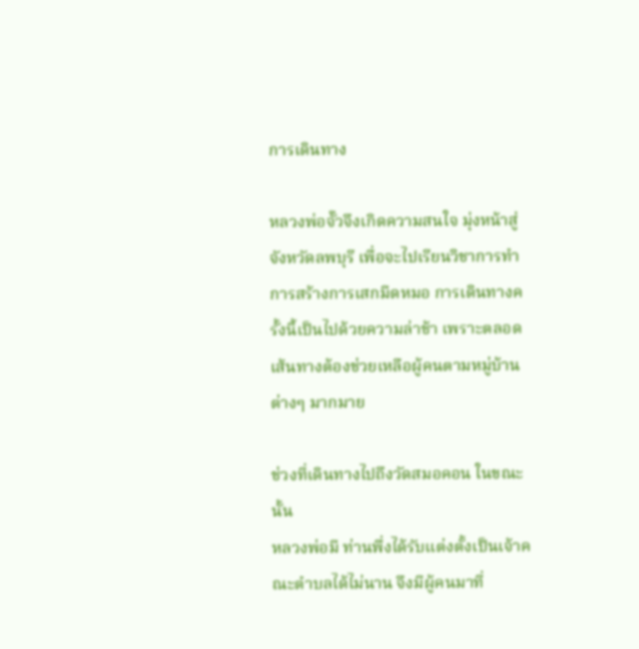การเดินทาง

หลวงพ่อจั๊วจึงเกิดความสนใจ มุ่งหน้าสู่จังหวัดลพบุรี เพื่อจะไปเรียนวิชาการทำการสร้างการเสกมีดหมอ การเดินทางครั้งนี้เป็นไปด้วยความล่าช้า เพราะตลอดเส้นทางต้องช่วยเหลือผู้คนตามหมู่บ้านต่างๆ มากมาย

ช่วงที่เดินทางไปถึงวัดสมอคอน ในขณะนั้น
หลวงพ่อมี ท่านพึ่งได้รับแต่งตั้งเป็นเจ้าคณะตำบลได้ไม่นาน จึงมีผู้คนมาที่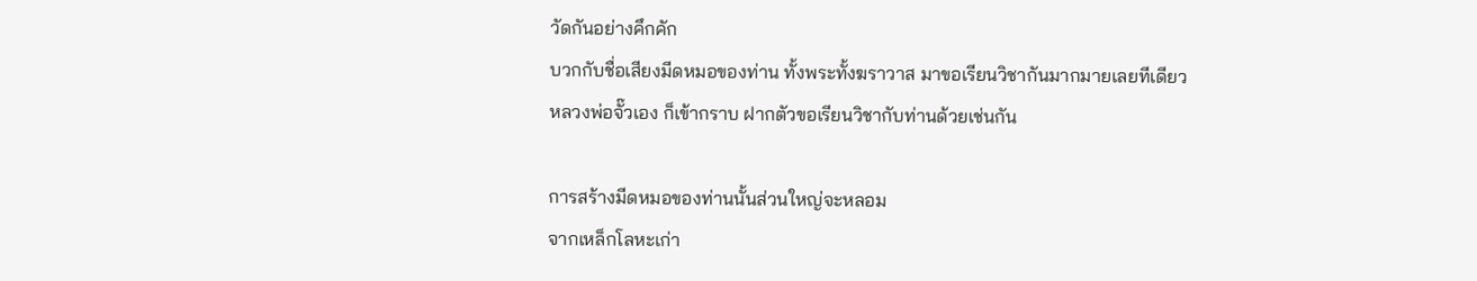วัดกันอย่างคึกคัก
บวกกับชื่อเสียงมีดหมอของท่าน ทั้งพระทั้งฆราวาส มาขอเรียนวิชากันมากมายเลยทีเดียว
หลวงพ่อจั๊วเอง ก็เข้ากราบ ฝากตัวขอเรียนวิชากับท่านด้วยเช่นกัน

การสร้างมีดหมอของท่านนั้นส่วนใหญ่จะหลอม
จากเหล็กโลหะเก่า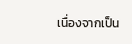เนื่องจากเป็น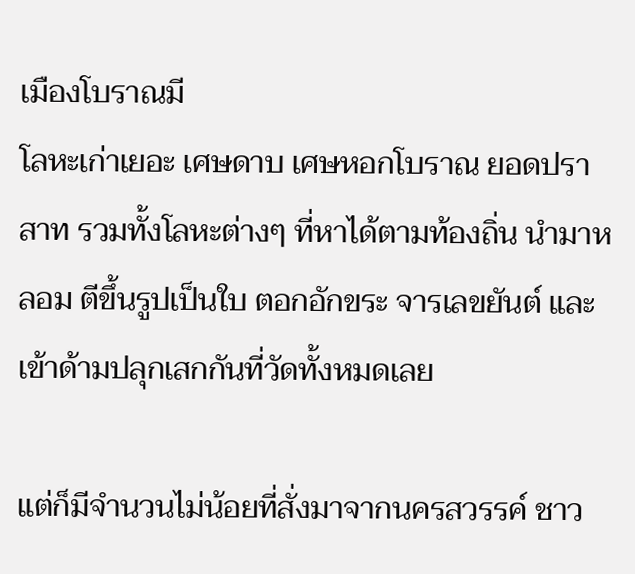เมืองโบราณมี
โลหะเก่าเยอะ เศษดาบ เศษหอกโบราณ ยอดปราสาท รวมทั้งโลหะต่างๆ ที่หาได้ตามท้องถิ่น นำมาหลอม ตีขึ้นรูปเป็นใบ ตอกอักขระ จารเลขยันต์ และเข้าด้ามปลุกเสกกันที่วัดทั้งหมดเลย

แต่ก็มีจำนวนไม่น้อยที่สั่งมาจากนครสวรรค์ ชาว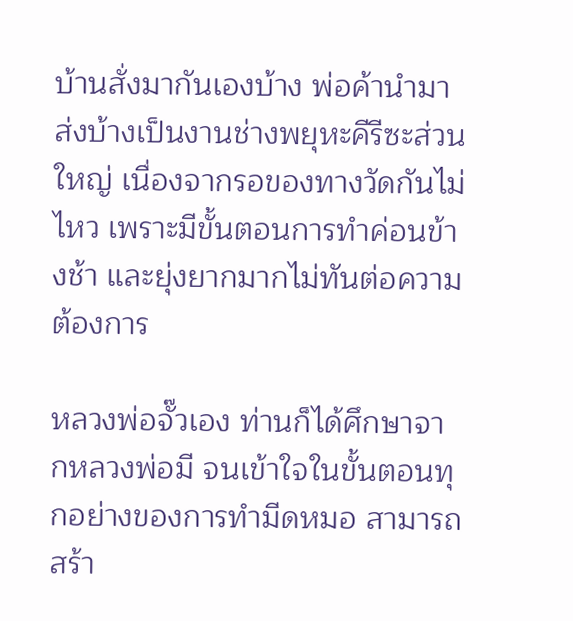บ้านสั่งมากันเองบ้าง พ่อค้านำมาส่งบ้างเป็นงานช่างพยุหะคีรีซะส่วนใหญ่ เนื่องจากรอของทางวัดกันไม่ไหว เพราะมีขั้นตอนการทำค่อนข้างช้า และยุ่งยากมากไม่ทันต่อความต้องการ

หลวงพ่อจั๊วเอง ท่านก็ได้ศึกษาจากหลวงพ่อมี จนเข้าใจในขั้นตอนทุกอย่างของการทำมีดหมอ สามารถสร้า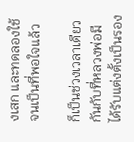งเสก และทดลองใช้ จนเป็นที่พอใจแล้ว

ก็เป็นช่วงเวลาเดียวกันกับที่หลวงพ่อมี ได้รับแต่งตั้งเป็นรอง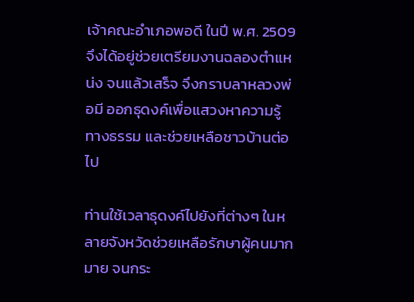เจ้าคณะอำเภอพอดี ในปี พ.ศ. 2509 จึงได้อยู่ช่วยเตรียมงานฉลองตำแหน่ง จนแล้วเสร็จ จึงกราบลาหลวงพ่อมี ออกธุดงค์เพื่อแสวงหาความรู้ทางธรรม และช่วยเหลือชาวบ้านต่อไป

ท่านใช้เวลาธุดงค์ไปยังที่ต่างๆ ในหลายจังหวัดช่วยเหลือรักษาผู้คนมากมาย จนกระ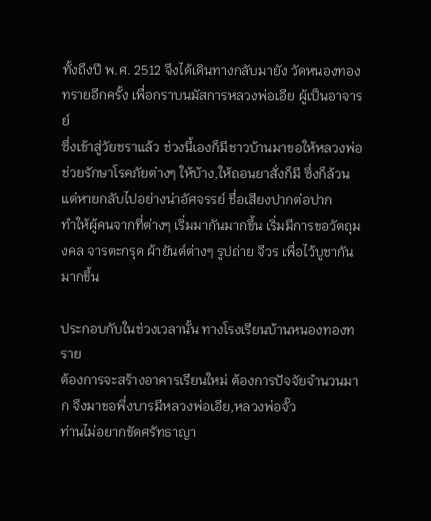ทั้งถึงปี พ.ศ. 2512 จึงได้เดินทางกลับมายัง วัดหนองทองทรายอีกครั้ง เพื่อกราบนมัสการหลวงพ่อเอีย ผู้เป็นอาจารย์
ซึ่งเข้าสู่วัยชราแล้ว ช่วงนี้เองก็มีชาวบ้านมาขอให้หลวงพ่อช่วยรักษาโรคภัยต่างๆ ให้บ้าง,ให้ถอนยาสั่งก็มี ซึ่งก็ล้วนแต่หายกลับไปอย่างน่าอัศจรรย์ ชื่อเสียงปากต่อปาก
ทำให้ผู้คนจากที่ต่างๆ เริ่มมากันมากขึ้น เริ่มมีการขอวัตถุมงคล จารตะกรุด ผ้ายันต์ต่างๆ รูปถ่าย จีวร เพื่อไว้บูชากันมากขึ้น

ประกอบกับในช่วงเวลานั้น ทางโรงเรียนบ้านหนองทองทราย
ต้องการจะสร้างอาคารเรียนใหม่ ต้องการปัจจัยจำนวนมาก จึงมาขอพึ่งบารมีหลวงพ่อเอีย,หลวงพ่อจั๊ว
ท่านไม่อยากขัดศรัทธาญา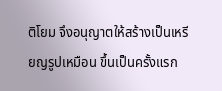ติโยม จึงอนุญาตให้สร้างเป็นเหรียญรูปเหมือน ขึ้นเป็นครั้งแรก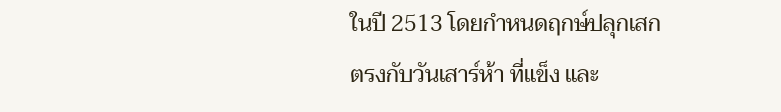ในปี 2513 โดยกำหนดฤกษ์ปลุกเสก ตรงกับวันเสาร์ห้า ที่แข็ง และ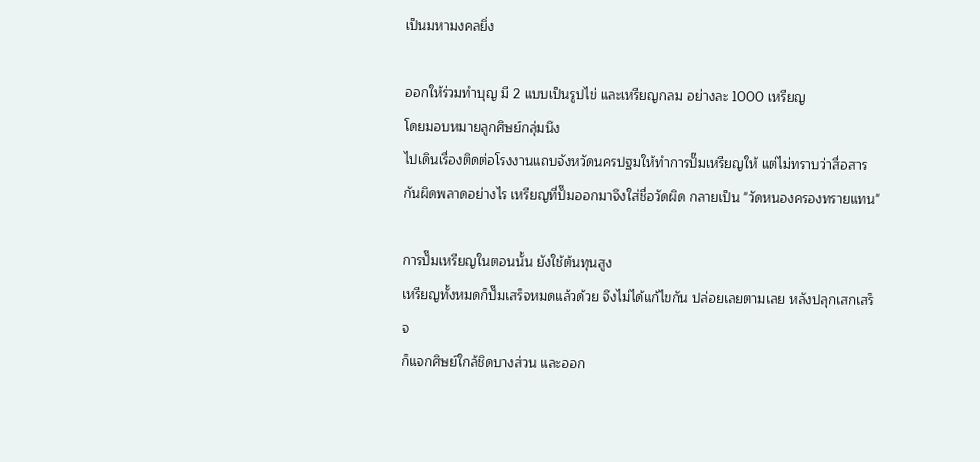เป็นมหามงคลยิ่ง

ออกให้ร่วมทำบุญ มี 2 แบบเป็นรูปไข่ และเหรียญกลม อย่างละ 1000 เหรียญ
โดยมอบหมายลูกศิษย์กลุ่มนึง
ไปเดินเรื่องติดต่อโรงงานแถบจังหวัดนครปฐมให้ทำการปั๊มเหรียญให้ แต่ไม่ทราบว่าสื่อสารกันผิดพลาดอย่างไร เหรียญที่ปั๊มออกมาจึงใส่ชื่อวัดผิด กลายเป็น "วัดหนองครองทรายแทน"

การปั๊มเหรียญในตอนนั้น ยังใช้ต้นทุนสูง
เหรียญทั้งหมดก็ปั๊มเสร็จหมดแล้วด้วย จึงไม่ได้แก้ไขกัน ปล่อยเลยตามเลย หลังปลุกเสกเสร็จ
ก็แจกศิษย์ใกล้ชิดบางส่วน และออก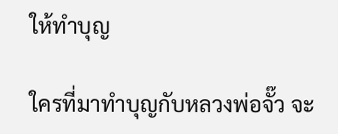ให้ทำบุญ

ใครที่มาทำบุญกับหลวงพ่อจั๊ว จะ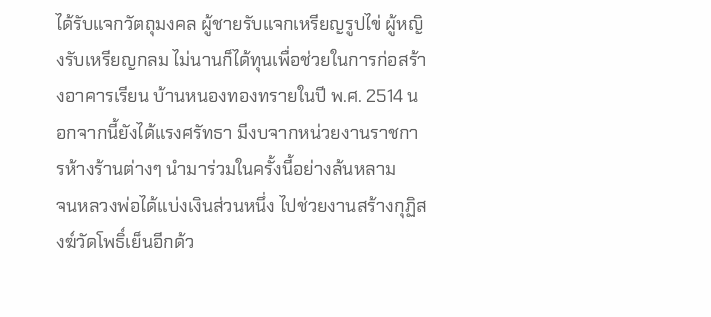ได้รับแจกวัตถุมงคล ผู้ชายรับแจกเหรียญรูปไข่ ผู้หญิงรับเหรียญกลม ไม่นานก็ได้ทุนเพื่อช่วยในการก่อสร้างอาคารเรียน บ้านหนองทองทรายในปี พ.ศ. 2514 นอกจากนี้ยังได้แรงศรัทธา มีงบจากหน่วยงานราชการห้างร้านต่างๆ นำมาร่วมในครั้งนี้อย่างล้นหลาม
จนหลวงพ่อได้แบ่งเงินส่วนหนึ่ง ไปช่วยงานสร้างกุฏิสงฆ์วัดโพธิ์เย็นอีกด้ว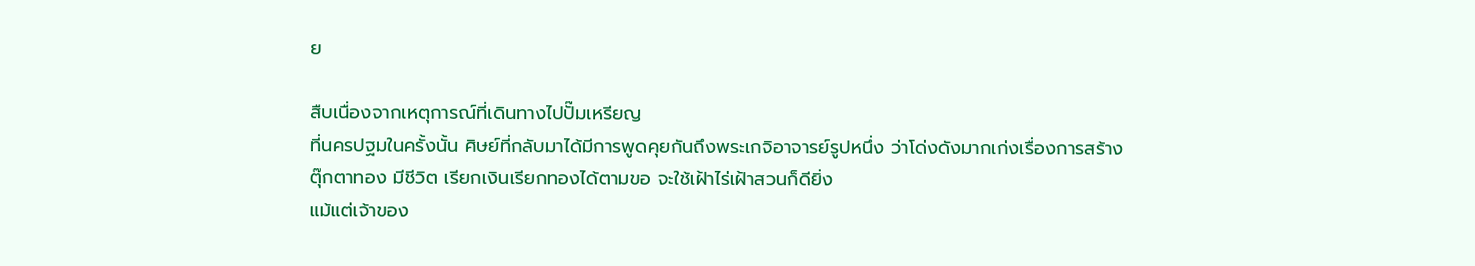ย

สืบเนื่องจากเหตุการณ์ที่เดินทางไปปั๊มเหรียญ
ที่นครปฐมในครั้งนั้น ศิษย์ที่กลับมาได้มีการพูดคุยกันถึงพระเกจิอาจารย์รูปหนึ่ง ว่าโด่งดังมากเก่งเรื่องการสร้างตุ๊กตาทอง มีชีวิต เรียกเงินเรียกทองได้ตามขอ จะใช้เฝ้าไร่เฝ้าสวนก็ดียิ่ง
แม้แต่เจ้าของ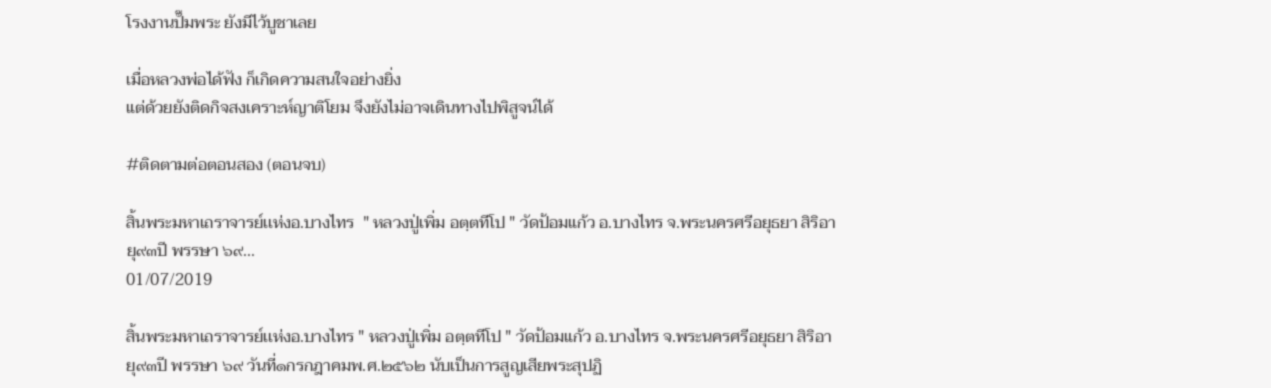โรงงานปั๊มพระ ยังมีไว้บูชาเลย

เมื่อหลวงพ่อได้ฟัง ก็เกิดความสนใจอย่างยิ่ง
แต่ด้วยยังติดกิจสงเคราะห์ญาติโยม จึงยังไม่อาจเดินทางไปพิสูจน์ได้

#ติดตามต่อตอนสอง (ตอนจบ)

สิ้นพระมหาเถราจารย์เเห่งอ.บางไทร  " หลวงปู่เพิ่ม อตฺตทีโป " วัดป้อมแก้ว อ.บางไทร จ.พระนครศรีอยุธยา สิริอายุ๙๓ปี พรรษา ๖๙...
01/07/2019

สิ้นพระมหาเถราจารย์เเห่งอ.บางไทร " หลวงปู่เพิ่ม อตฺตทีโป " วัดป้อมแก้ว อ.บางไทร จ.พระนครศรีอยุธยา สิริอายุ๙๓ปี พรรษา ๖๙ วันที่๑กรกฎาคมพ.ศ.๒๕๖๒ นับเป็นการสูญเสียพระสุปฏิ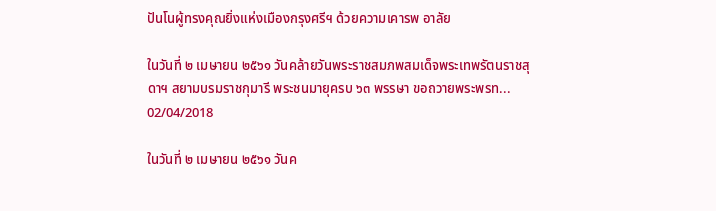ปันโนผู้ทรงคุณยิ่งแห่งเมืองกรุงศรีฯ ด้วยความเคารพ อาลัย

ในวันที่ ๒ เมษายน ๒๕๖๑ วันคล้ายวันพระราชสมภพสมเด็จพระเทพรัตนราชสุดาฯ สยามบรมราชกุมารี พระชนมายุครบ ๖๓ พรรษา ขอถวายพระพรท...
02/04/2018

ในวันที่ ๒ เมษายน ๒๕๖๑ วันค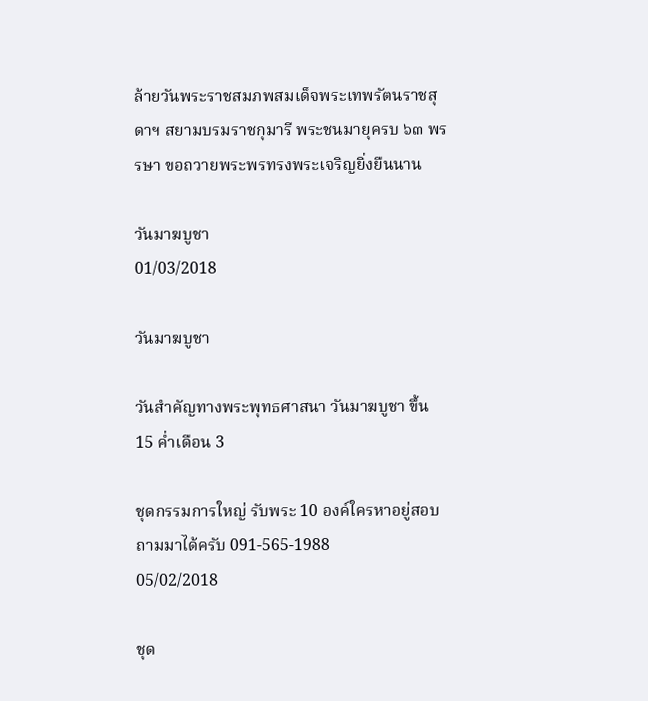ล้ายวันพระราชสมภพสมเด็จพระเทพรัตนราชสุดาฯ สยามบรมราชกุมารี พระชนมายุครบ ๖๓ พรรษา ขอถวายพระพรทรงพระเจริญยิ่งยืนนาน

วันมาฆบูชา
01/03/2018

วันมาฆบูชา

วันสำคัญทางพระพุทธศาสนา วันมาฆบูชา ขึ้น 15 ค่ำเดือน 3

ชุดกรรมการใหญ่ รับพระ 10 องค์ใครหาอยู่สอบถามมาได้ครับ 091-565-1988
05/02/2018

ชุด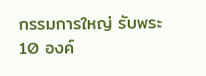กรรมการใหญ่ รับพระ 10 องค์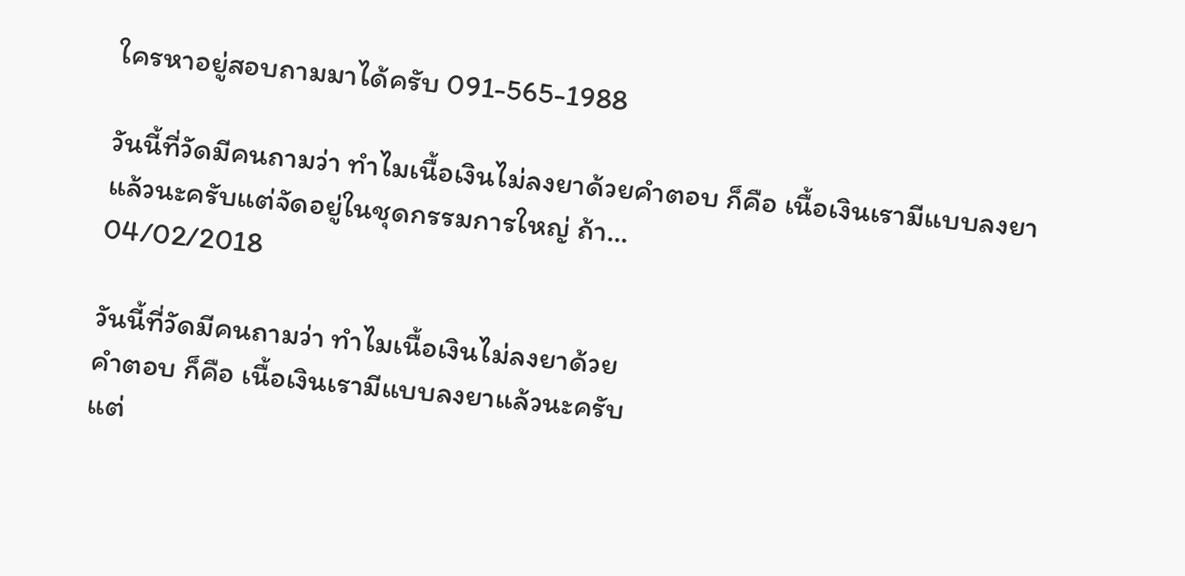ใครหาอยู่สอบถามมาได้ครับ 091-565-1988

วันนี้ที่วัดมีคนถามว่า ทำไมเนื้อเงินไม่ลงยาด้วยคำตอบ ก็คือ เนื้อเงินเรามีแบบลงยาแล้วนะครับแต่จัดอยู่ในชุดกรรมการใหญ่ ถ้า...
04/02/2018

วันนี้ที่วัดมีคนถามว่า ทำไมเนื้อเงินไม่ลงยาด้วย
คำตอบ ก็คือ เนื้อเงินเรามีแบบลงยาแล้วนะครับ
แต่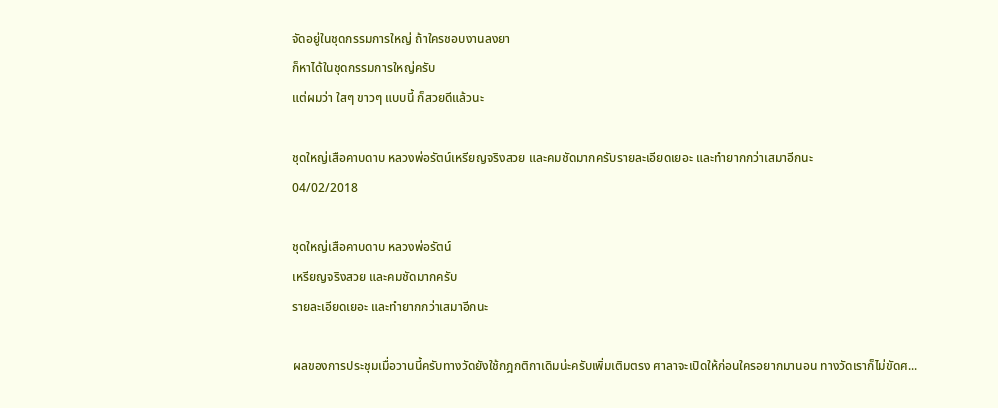จัดอยู่ในชุดกรรมการใหญ่ ถ้าใครชอบงานลงยา
ก็หาได้ในชุดกรรมการใหญ่ครับ
แต่ผมว่า ใสๆ ขาวๆ แบบนี้ ก็สวยดีแล้วนะ

ชุดใหญ่เสือคาบดาบ หลวงพ่อรัตน์เหรียญจริงสวย และคมชัดมากครับรายละเอียดเยอะ และทำยากกว่าเสมาอีกนะ
04/02/2018

ชุดใหญ่เสือคาบดาบ หลวงพ่อรัตน์
เหรียญจริงสวย และคมชัดมากครับ
รายละเอียดเยอะ และทำยากกว่าเสมาอีกนะ

ผลของการประชุมเมื่อวานนี้ครับทางวัดยังใช้กฎกติกาเดิมน่ะครับเพิ่มเติมตรง ศาลาจะเปิดให้ก่อนใครอยากมานอน ทางวัดเราก็ไม่ขัดศ...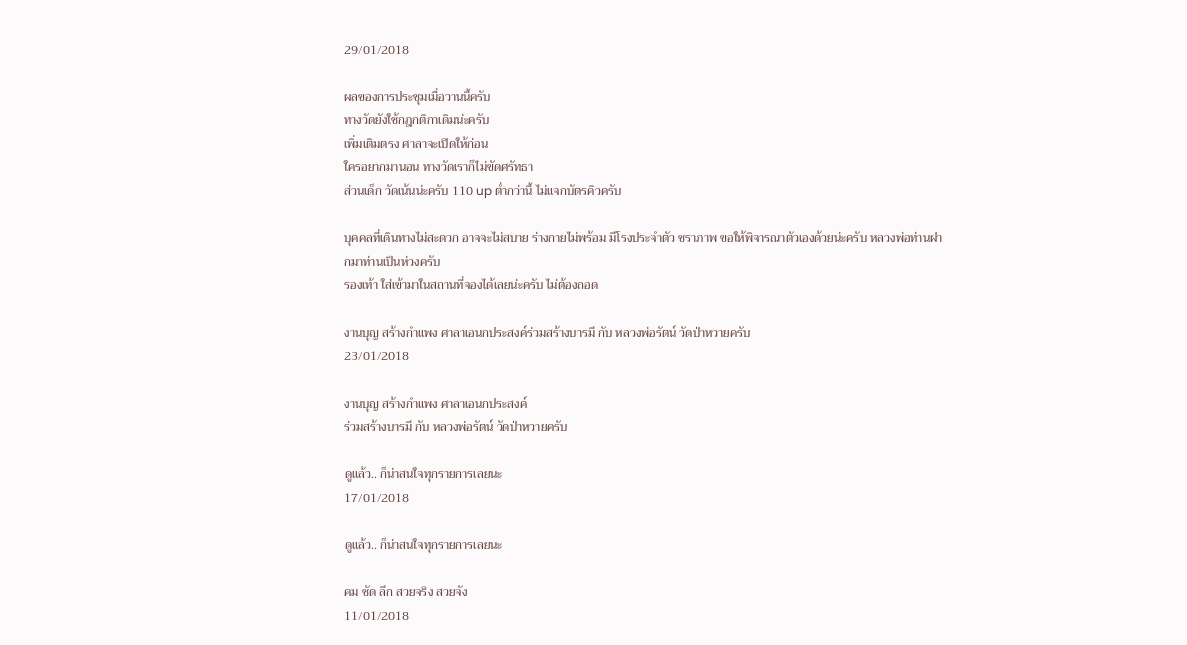29/01/2018

ผลของการประชุมเมื่อวานนี้ครับ
ทางวัดยังใช้กฎกติกาเดิมน่ะครับ
เพิ่มเติมตรง ศาลาจะเปิดให้ก่อน
ใครอยากมานอน ทางวัดเราก็ไม่ขัดศรัทธา
ส่วนเด็ก วัดเน้นน่ะครับ 110 up ต่ำกว่านี้ ไม่แจกบัตรคิวครับ

บุคคลที่เดินทางไม่สะดวก อาจจะไม่สบาย ร่างกายไม่พร้อม มีโรงประจำตัว ชราภาพ ขอให้พิจารณาตัวเองด้วยน่ะครับ หลวงพ่อท่านฝากมาท่านเป็นห่วงครับ
รองเท้า ใส่เข้ามาในสถานที่จองได้เลยน่ะครับ ไม่ต้องถอด

งานบุญ สร้างกำแพง ศาลาเอนกประสงค์ร่วมสร้างบารมี กับ หลวงพ่อรัตน์ วัดป่าหวายครับ
23/01/2018

งานบุญ สร้างกำแพง ศาลาเอนกประสงค์
ร่วมสร้างบารมี กับ หลวงพ่อรัตน์ วัดป่าหวายครับ

ดูแล้ว.. ก็น่าสนใจทุกรายการเลยนะ
17/01/2018

ดูแล้ว.. ก็น่าสนใจทุกรายการเลยนะ

คม ชัด ลึก สวยจริง สวยจัง
11/01/2018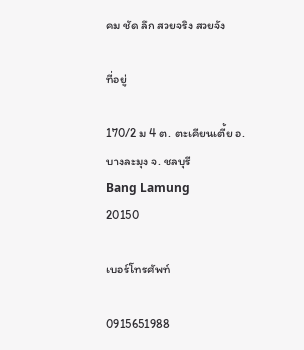คม ชัด ลึก สวยจริง สวยจัง

ที่อยู่

170/2 ม 4 ต. ตะเคียนเตี้ย อ. บางละมุง จ. ชลบุรี
Bang Lamung
20150

เบอร์โทรศัพท์

0915651988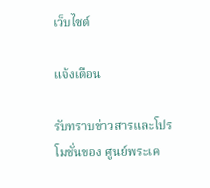เว็บไซต์

แจ้งเตือน

รับทราบข่าวสารและโปรโมชั่นของ ศูนย์พระเค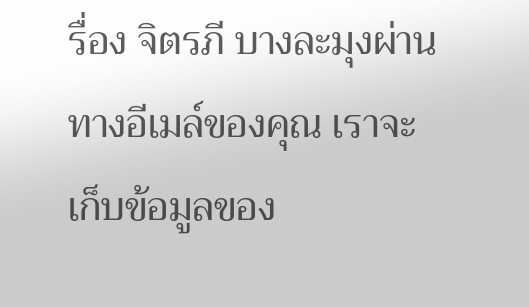รื่อง จิตรภี บางละมุงผ่านทางอีเมล์ของคุณ เราจะเก็บข้อมูลของ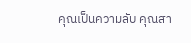คุณเป็นความลับ คุณสา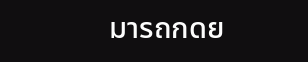มารถกดย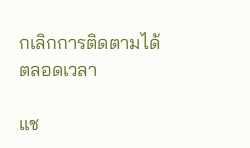กเลิกการติดตามได้ตลอดเวลา

แช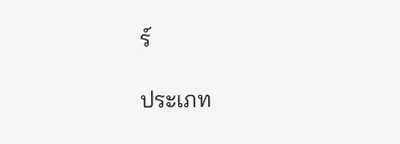ร์

ประเภท